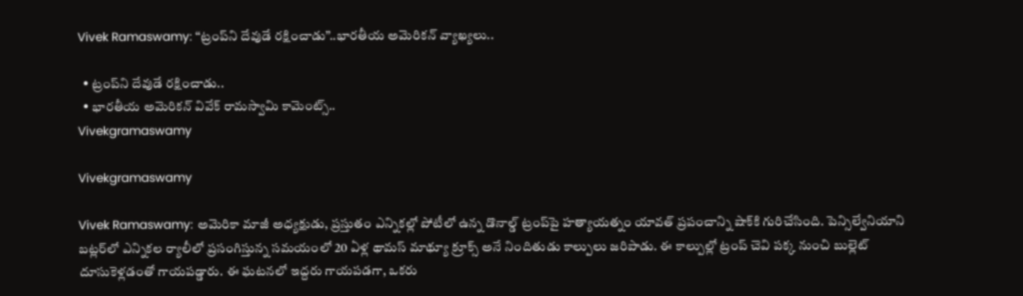Vivek Ramaswamy: “ట్రంప్‌ని దేవుడే రక్షించాడు”..భారతీయ అమెరికన్ వ్యాఖ్యలు..

  • ట్రంప్‌ని దేవుడే రక్షించాడు..
  • భారతీయ అమెరికన్ వివేక్ రామస్వామి కామెంట్స్..
Vivekgramaswamy

Vivekgramaswamy

Vivek Ramaswamy: అమెరికా మాజీ అధ్యక్షుడు, ప్రస్తుతం ఎన్నికల్లో పోటీలో ఉన్న డొనాల్డ్ ట్రంప్‌పై హత్యాయత్నం యావత్ ప్రపంచాన్ని షాక్‌కి గురిచేసింది. పెన్సిల్వేనియాని బట్లర్‌లో ఎన్నికల ర్యాలీలో ప్రసంగిస్తున్న సమయంలో 20 ఏళ్ల థామస్ మాథ్యూ క్రూక్స్‌ అనే నిందితుడు కాల్పులు జరిపాడు. ఈ కాల్పుల్లో ట్రంప్ చెవి పక్క నుంచి బుల్లెట్ దూసుకెళ్లడంతో గాయపడ్డారు. ఈ ఘటనలో ఇద్దరు గాయపడగా, ఒకరు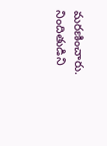మరణించారు. నిందితుడిని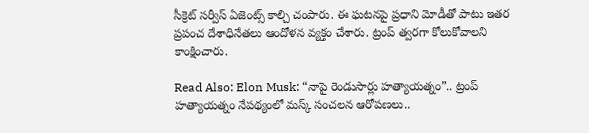సీక్రెట్ సర్వీస్ ఏజెంట్స్ కాల్చి చంపారు. ఈ ఘటనపై ప్రధాని మోడీతో పాటు ఇతర ప్రపంచ దేశాధినేతలు ఆందోళన వ్యక్తం చేశారు. ట్రంప్ త్వరగా కోలుకోవాలని కాంక్షించారు.

Read Also: Elon Musk: “నాపై రెండుసార్లు హత్యాయత్నం”.. ట్రంప్‌ హత్యాయత్నం నేపథ్యంలో మస్క్ సంచలన ఆరోపణలు..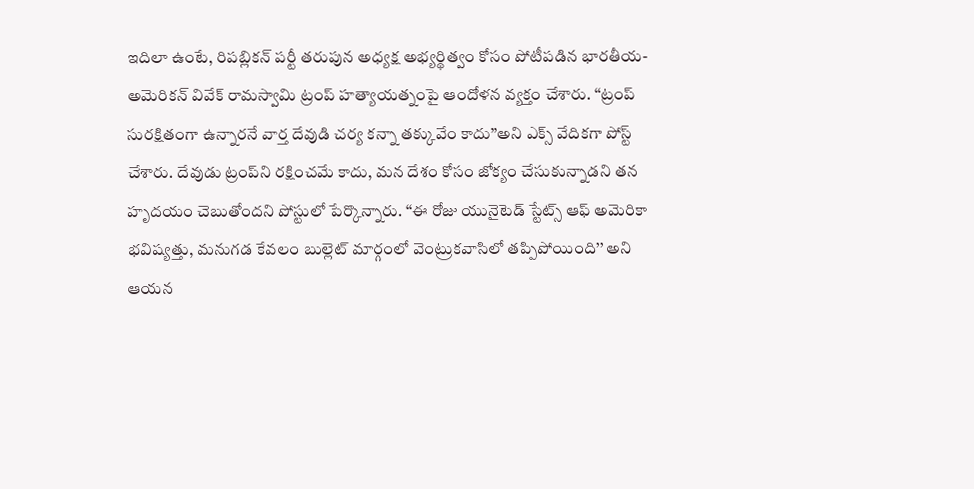ఇదిలా ఉంటే, రిపబ్లికన్ పర్టీ తరుపున అధ్యక్ష అభ్యర్థిత్వం కోసం పోటీపడిన భారతీయ-అమెరికన్ వివేక్ రామస్వామి ట్రంప్ హత్యాయత్నంపై ఆందోళన వ్యక్తం చేశారు. ‘‘ట్రంప్ సురక్షితంగా ఉన్నారనే వార్త దేవుడి చర్య కన్నా తక్కువేం కాదు’’అని ఎక్స్ వేదికగా పోస్ట్ చేశారు. దేవుడు ట్రంప్‌ని రక్షించమే కాదు, మన దేశం కోసం జోక్యం చేసుకున్నాడని తన హృదయం చెబుతోందని పోస్టులో పేర్కొన్నారు. ‘‘ఈ రోజు యునైటెడ్ స్టేట్స్ ఆఫ్ అమెరికా భవిష్యత్తు, మనుగడ కేవలం బుల్లెట్ మార్గంలో వెంట్రుకవాసిలో తప్పిపోయింది’’ అని ఆయన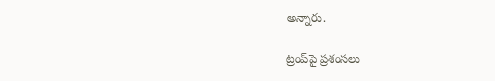అన్నారు.

ట్రంప్‌పై ప్రశంసలు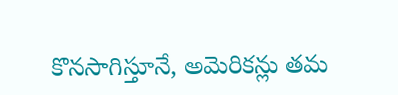కొనసాగిస్తూనే, అమెరికన్లు తమ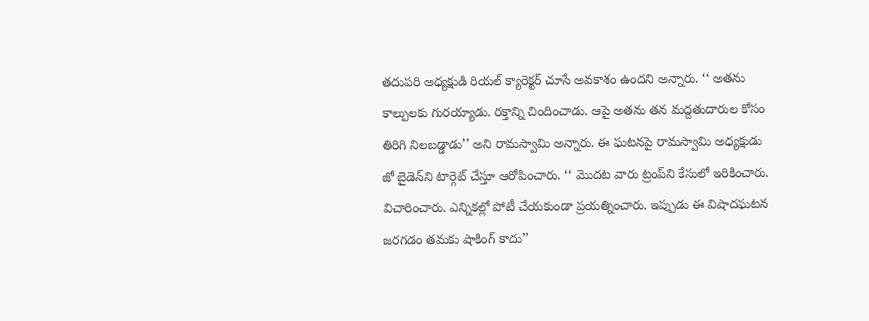తదుపరి అధ్యక్షుడి రియల్ క్యారెక్టర్ చూసే అవకాశం ఉందని అన్నారు. ‘‘ అతను కాల్పులకు గురయ్యాడు. రక్తాన్ని చిందించాడు. ఆపై అతను తన మద్దతుదారుల కోసం తిరిగి నిలబడ్డాడు’’ అని రామస్వామి అన్నారు. ఈ ఘటనపై రామస్వామి అధ్యక్షుడు జో బైడెన్‌ని టార్గెట్ చేస్తూ ఆరోపించారు. ‘‘ మొదట వారు ట్రంప్‌ని కేసులో ఇరికించారు. విచారించారు. ఎన్నికల్లో పోటీ చేయకుండా ప్రయత్నించారు. ఇప్పుడు ఈ విషాదఘటన జరగడం తమకు షాకింగ్ కాదు’’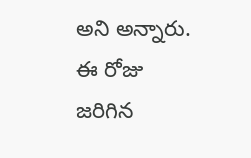అని అన్నారు. ఈ రోజు జరిగిన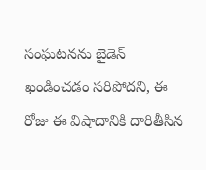సంఘటనను బైడెన్ ఖండించడం సరిపోదని, ఈ రోజు ఈ విషాదానికి దారితీసిన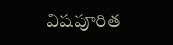విషపూరిత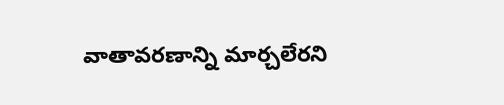వాతావరణాన్ని మార్చలేరని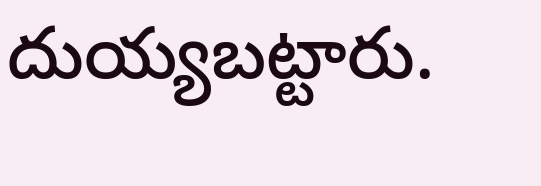దుయ్యబట్టారు.